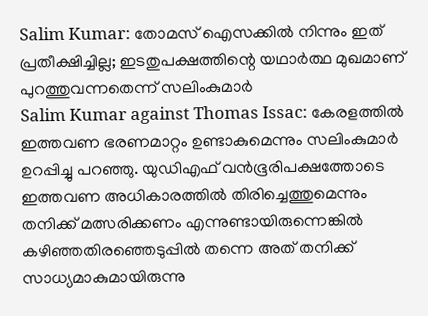Salim Kumar: തോമസ് ഐസക്കിൽ നിന്നും ഇത് പ്രതീക്ഷിച്ചില്ല; ഇടതുപക്ഷത്തിന്റെ യഥാർത്ഥ മുഖമാണ് പുറത്തുവന്നതെന്ന് സലിംകുമാർ
Salim Kumar against Thomas Issac: കേരളത്തിൽ ഇത്തവണ ഭരണമാറ്റം ഉണ്ടാകുമെന്നും സലിംകുമാർ ഉറപ്പിച്ചു പറഞ്ഞു. യുഡിഎഫ് വൻഭൂരിപക്ഷത്തോടെ ഇത്തവണ അധികാരത്തിൽ തിരിച്ചെത്തുമെന്നും തനിക്ക് മത്സരിക്കണം എന്നുണ്ടായിരുന്നെങ്കിൽ കഴിഞ്ഞതിരഞ്ഞെടുപ്പിൽ തന്നെ അത് തനിക്ക് സാധ്യമാകുമായിരുന്നു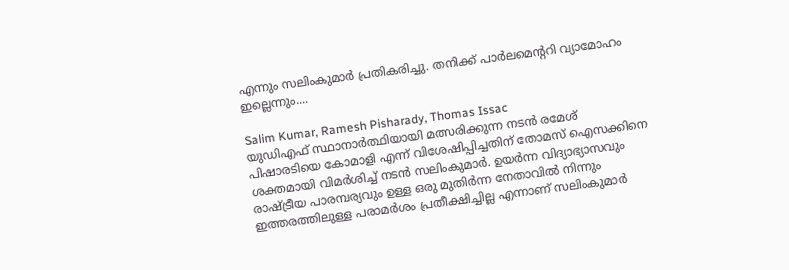എന്നും സലിംകുമാർ പ്രതികരിച്ചു. തനിക്ക് പാർലമെന്ററി വ്യാമോഹം ഇല്ലെന്നും....

Salim Kumar, Ramesh Pisharady, Thomas Issac
യുഡിഎഫ് സ്ഥാനാർത്ഥിയായി മത്സരിക്കുന്ന നടൻ രമേശ് പിഷാരടിയെ കോമാളി എന്ന് വിശേഷിപ്പിച്ചതിന് തോമസ് ഐസക്കിനെ ശക്തമായി വിമർശിച്ച് നടൻ സലിംകുമാർ. ഉയർന്ന വിദ്യാഭ്യാസവും രാഷ്ട്രീയ പാരമ്പര്യവും ഉള്ള ഒരു മുതിർന്ന നേതാവിൽ നിന്നും ഇത്തരത്തിലുള്ള പരാമർശം പ്രതീക്ഷിച്ചില്ല എന്നാണ് സലിംകുമാർ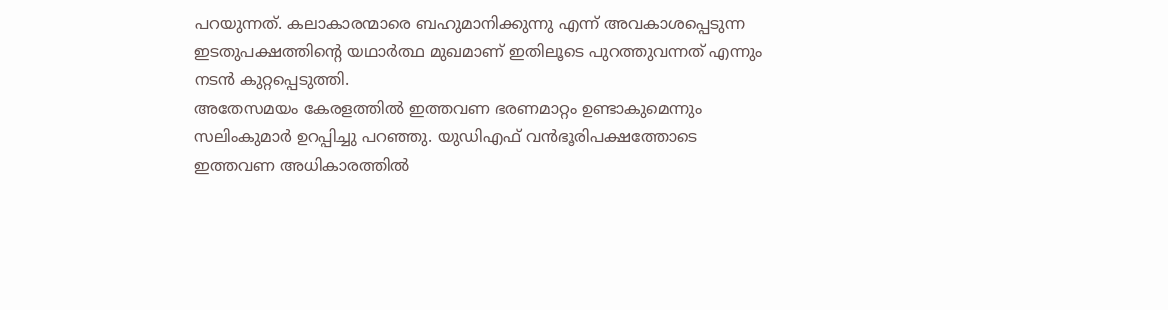പറയുന്നത്. കലാകാരന്മാരെ ബഹുമാനിക്കുന്നു എന്ന് അവകാശപ്പെടുന്ന ഇടതുപക്ഷത്തിന്റെ യഥാർത്ഥ മുഖമാണ് ഇതിലൂടെ പുറത്തുവന്നത് എന്നും നടൻ കുറ്റപ്പെടുത്തി.
അതേസമയം കേരളത്തിൽ ഇത്തവണ ഭരണമാറ്റം ഉണ്ടാകുമെന്നും സലിംകുമാർ ഉറപ്പിച്ചു പറഞ്ഞു. യുഡിഎഫ് വൻഭൂരിപക്ഷത്തോടെ ഇത്തവണ അധികാരത്തിൽ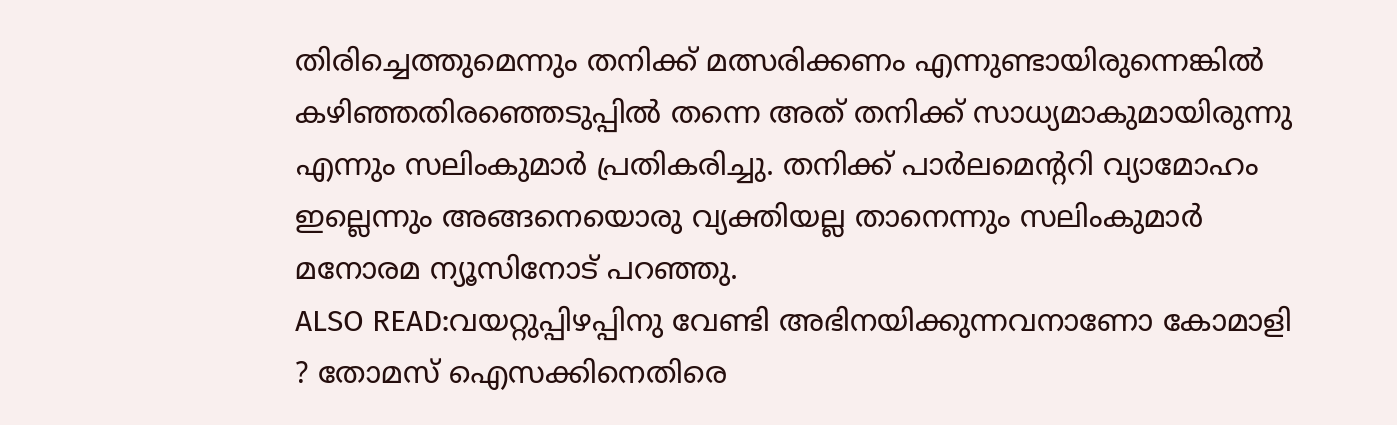തിരിച്ചെത്തുമെന്നും തനിക്ക് മത്സരിക്കണം എന്നുണ്ടായിരുന്നെങ്കിൽ കഴിഞ്ഞതിരഞ്ഞെടുപ്പിൽ തന്നെ അത് തനിക്ക് സാധ്യമാകുമായിരുന്നു എന്നും സലിംകുമാർ പ്രതികരിച്ചു. തനിക്ക് പാർലമെന്ററി വ്യാമോഹം ഇല്ലെന്നും അങ്ങനെയൊരു വ്യക്തിയല്ല താനെന്നും സലിംകുമാർ മനോരമ ന്യൂസിനോട് പറഞ്ഞു.
ALSO READ:വയറ്റുപ്പിഴപ്പിനു വേണ്ടി അഭിനയിക്കുന്നവനാണോ കോമാളി ? തോമസ് ഐസക്കിനെതിരെ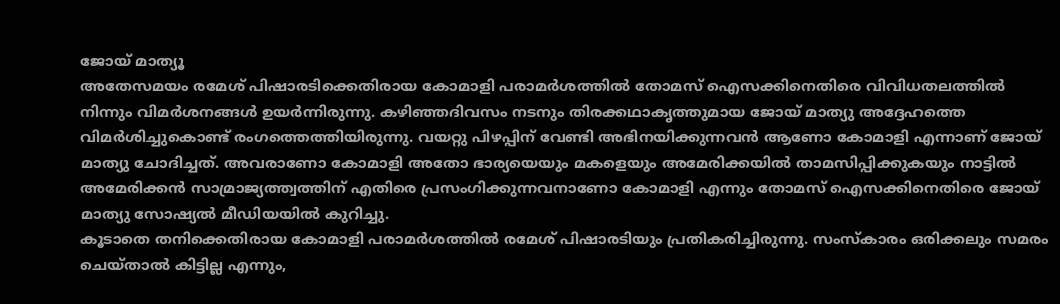ജോയ് മാത്യൂ
അതേസമയം രമേശ് പിഷാരടിക്കെതിരായ കോമാളി പരാമർശത്തിൽ തോമസ് ഐസക്കിനെതിരെ വിവിധതലത്തിൽ നിന്നും വിമർശനങ്ങൾ ഉയർന്നിരുന്നു. കഴിഞ്ഞദിവസം നടനും തിരക്കഥാകൃത്തുമായ ജോയ് മാത്യു അദ്ദേഹത്തെ വിമർശിച്ചുകൊണ്ട് രംഗത്തെത്തിയിരുന്നു. വയറ്റു പിഴപ്പിന് വേണ്ടി അഭിനയിക്കുന്നവൻ ആണോ കോമാളി എന്നാണ് ജോയ് മാത്യു ചോദിച്ചത്. അവരാണോ കോമാളി അതോ ഭാര്യയെയും മകളെയും അമേരിക്കയിൽ താമസിപ്പിക്കുകയും നാട്ടിൽ അമേരിക്കൻ സാമ്രാജ്യത്ത്വത്തിന് എതിരെ പ്രസംഗിക്കുന്നവനാണോ കോമാളി എന്നും തോമസ് ഐസക്കിനെതിരെ ജോയ് മാത്യു സോഷ്യൽ മീഡിയയിൽ കുറിച്ചു.
കൂടാതെ തനിക്കെതിരായ കോമാളി പരാമർശത്തിൽ രമേശ് പിഷാരടിയും പ്രതികരിച്ചിരുന്നു. സംസ്കാരം ഒരിക്കലും സമരം ചെയ്താൽ കിട്ടില്ല എന്നും,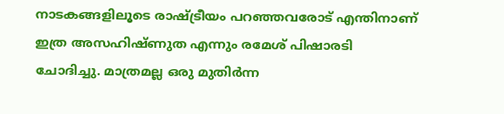നാടകങ്ങളിലൂടെ രാഷ്ട്രീയം പറഞ്ഞവരോട് എന്തിനാണ് ഇത്ര അസഹിഷ്ണുത എന്നും രമേശ് പിഷാരടി ചോദിച്ചു. മാത്രമല്ല ഒരു മുതിർന്ന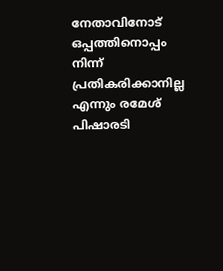നേതാവിനോട് ഒപ്പത്തിനൊപ്പം നിന്ന് പ്രതികരിക്കാനില്ല എന്നും രമേശ് പിഷാരടി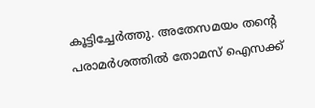കൂട്ടിച്ചേർത്തു. അതേസമയം തന്റെ പരാമർശത്തിൽ തോമസ് ഐസക്ക്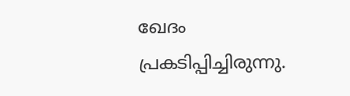ഖേദം പ്രകടിപ്പിച്ചിരുന്നു.